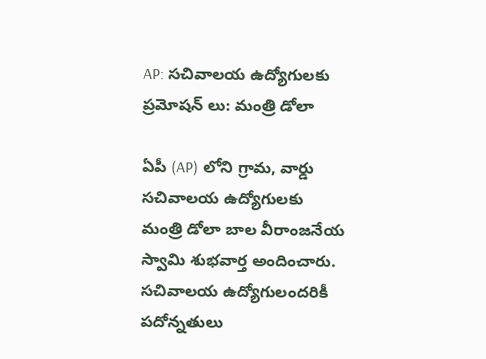AP: సచివాలయ ఉద్యోగులకు ప్రమోషన్ లు: మంత్రి డోలా

ఏపీ (AP) లోని గ్రామ, వార్డు సచివాలయ ఉద్యోగులకు మంత్రి డోలా బాల వీరాంజనేయ స్వామి శుభవార్త అందించారు. సచివాలయ ఉద్యోగులందరికీ పదోన్నతులు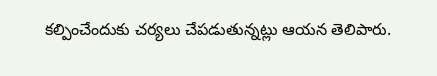కల్పించేందుకు చర్యలు చేపడుతున్నట్లు ఆయన తెలిపారు.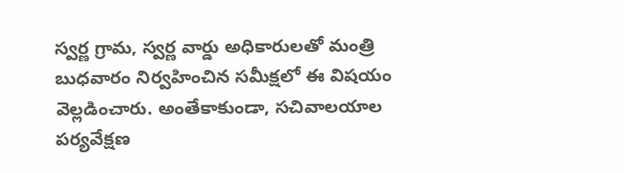స్వర్ణ గ్రామ, స్వర్ణ వార్డు అధికారులతో మంత్రి బుధవారం నిర్వహించిన సమీక్షలో ఈ విషయం వెల్లడించారు. అంతేకాకుండా, సచివాలయాల పర్యవేక్షణ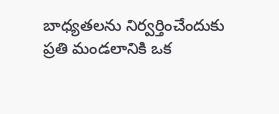బాధ్యతలను నిర్వర్తించేందుకు ప్రతి మండలానికి ఒక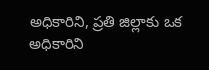అధికారిని, ప్రతి జిల్లాకు ఒక అధికారిని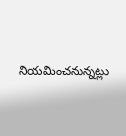నియమించనున్నట్లు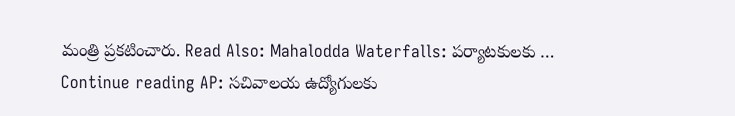మంత్రి ప్రకటించారు. Read Also: Mahalodda Waterfalls: పర్యాటకులకు … Continue reading AP: సచివాలయ ఉద్యోగులకు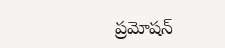ప్రమోషన్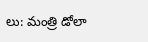లు: మంత్రి డోలా